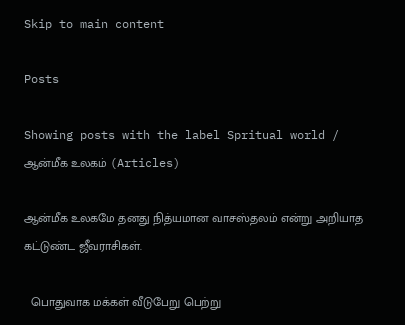Skip to main content

Posts

Showing posts with the label Spritual world / ஆன்மீக உலகம் (Articles)

ஆன்மீக உலகமே தனது நித்யமான வாசஸ்தலம் என்று அறியாத கட்டுண்ட ஜீவராசிகள்.

  பொதுவாக மக்கள் வீடுபேறு பெற்று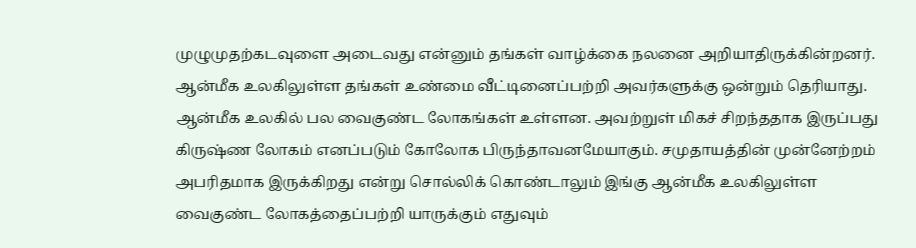முழுமுதற்கடவுளை அடைவது என்னும் தங்கள் வாழ்க்கை நலனை அறியாதிருக்கின்றனர். ஆன்மீக உலகிலுள்ள தங்கள் உண்மை வீட்டினைப்பற்றி அவர்களுக்கு ஒன்றும் தெரியாது. ஆன்மீக உலகில் பல வைகுண்ட லோகங்கள் உள்ளன. அவற்றுள் மிகச் சிறந்ததாக இருப்பது கிருஷ்ண லோகம் எனப்படும் கோலோக பிருந்தாவனமேயாகும். சமுதாயத்தின் முன்னேற்றம் அபரிதமாக இருக்கிறது என்று சொல்லிக் கொண்டாலும் இங்கு ஆன்மீக உலகிலுள்ள வைகுண்ட லோகத்தைப்பற்றி யாருக்கும் எதுவும்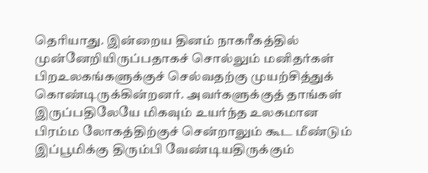தெரியாது. இன்றைய தினம் நாகரீகத்தில் முன்னேறியிருப்பதாகச் சொல்லும் மனிதர்கள் பிறஉலகங்களுக்குச் செல்வதற்கு முயற்சித்துக் கொண்டிருக்கின்றனர். அவர்களுக்குத் தாங்கள் இருப்பதிலேயே மிகவும் உயர்ந்த உலகமான பிரம்ம லோகத்திற்குச் சென்றாலும் கூட மீண்டும் இப்பூமிக்கு திரும்பி வேண்டியதிருக்கும்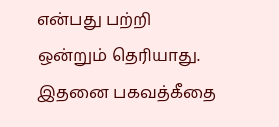என்பது பற்றி ஒன்றும் தெரியாது. இதனை பகவத்கீதை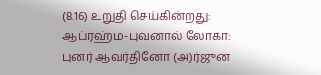(8.16) உறுதி செய்கின்றது: ஆப்ரஹ்ம-புவனால் லோகா: புனர் ஆவர்தினோ (அ)ர்ஜுன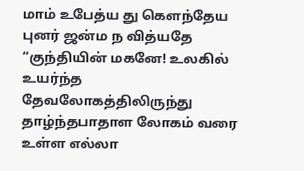மாம் உபேத்ய து கௌந்தேய புனர் ஜன்ம ந வித்யதே “குந்தியின் மகனே! உலகில் உயர்ந்த தேவலோகத்திலிருந்து தாழ்ந்தபாதாள லோகம் வரை உள்ள எல்லா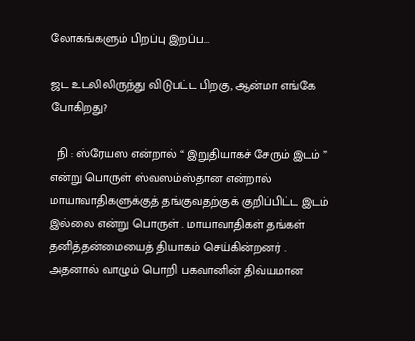லோகங்களும் பிறப்பு இறப்ப...

ஜட உடலிலிருந்து விடுபட்ட பிறகு, ஆன்மா எங்கே போகிறது?

  நி : ஸ்ரேயஸ என்றால் “ இறுதியாகச் சேரும் இடம் ” என்று பொருள் ஸ்வஸம்ஸ்தான என்றால் மாயாவாதிகளுக்குத் தங்குவதற்குக் குறிப்பிட்ட இடம் இல்லை என்று பொருள் . மாயாவாதிகள் தங்கள் தனித்தன்மையைத் தியாகம் செய்கின்றனர் . அதனால் வாழும் பொறி பகவானின் திவ்யமான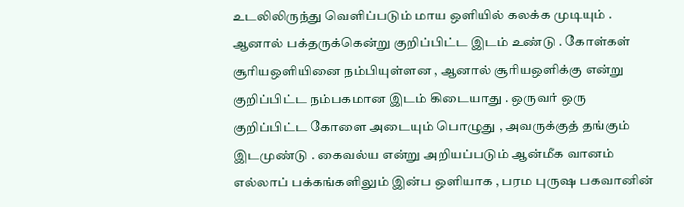உடலிலிருந்து வெளிப்படும் மாய ஒளியில் கலக்க முடியும் . ஆனால் பக்தருக்கென்று குறிப்பிட்ட இடம் உண்டு . கோள்கள் சூரியஒளியினை நம்பியுள்ளன , ஆனால் சூரியஒளிக்கு என்று குறிப்பிட்ட நம்பகமான இடம் கிடையாது . ஒருவர் ஒரு குறிப்பிட்ட கோளை அடையும் பொழுது , அவருக்குத் தங்கும் இடமுண்டு . கைவல்ய என்று அறியப்படும் ஆன்மீக வானம் எல்லாப் பக்கங்களிலும் இன்ப ஒளியாக , பரம புருஷ பகவானின்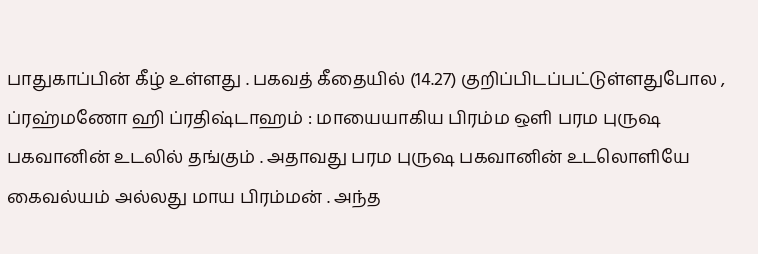பாதுகாப்பின் கீழ் உள்ளது . பகவத் கீதையில் (14.27) குறிப்பிடப்பட்டுள்ளதுபோல , ப்ரஹ்மணோ ஹி ப்ரதிஷ்டாஹம் : மாயையாகிய பிரம்ம ஒளி பரம புருஷ பகவானின் உடலில் தங்கும் . அதாவது பரம புருஷ பகவானின் உடலொளியே கைவல்யம் அல்லது மாய பிரம்மன் . அந்த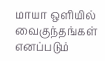மாயா ஒளியில் வைகுந்தங்கள் எனப்படும்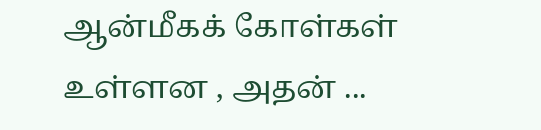ஆன்மீகக் கோள்கள் உள்ளன , அதன் ...